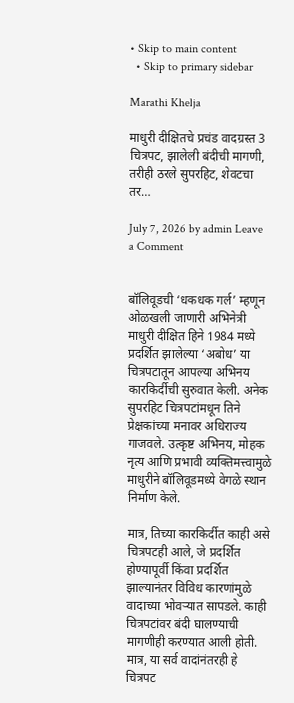• Skip to main content
  • Skip to primary sidebar

Marathi Khelja

माधुरी दीक्षितचे प्रचंड वादग्रस्त 3 चित्रपट, झालेली बंदीची मागणी, तरीही ठरले सुपरहिट, शेवटचा तर…

July 7, 2026 by admin Leave a Comment


बॉलिवूडची ‘धकधक गर्ल’ म्हणून ओळखली जाणारी अभिनेत्री माधुरी दीक्षित हिने 1984 मध्ये प्रदर्शित झालेल्या ‘अबोध’ या चित्रपटातून आपल्या अभिनय कारकिर्दीची सुरुवात केली. अनेक सुपरहिट चित्रपटांमधून तिने प्रेक्षकांच्या मनावर अधिराज्य गाजवले. उत्कृष्ट अभिनय, मोहक नृत्य आणि प्रभावी व्यक्तिमत्त्वामुळे माधुरीने बॉलिवूडमध्ये वेगळे स्थान निर्माण केले.

मात्र, तिच्या कारकिर्दीत काही असे चित्रपटही आले, जे प्रदर्शित होण्यापूर्वी किंवा प्रदर्शित झाल्यानंतर विविध कारणांमुळे वादाच्या भोवऱ्यात सापडले. काही चित्रपटांवर बंदी घालण्याची मागणीही करण्यात आली होती. मात्र, या सर्व वादांनंतरही हे चित्रपट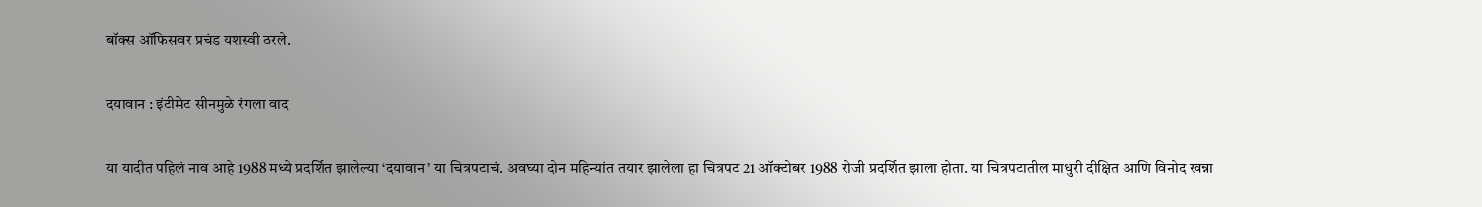बॉक्स ऑफिसवर प्रचंड यशस्वी ठरले.

दयावान : इंटीमेट सीनमुळे रंगला वाद

या यादीत पहिलं नाव आहे 1988 मध्ये प्रदर्शित झालेल्या ‘दयावान’ या चित्रपटाचं. अवघ्या दोन महिन्यांत तयार झालेला हा चित्रपट 21 ऑक्टोबर 1988 रोजी प्रदर्शित झाला होता. या चित्रपटातील माधुरी दीक्षित आणि विनोद खन्ना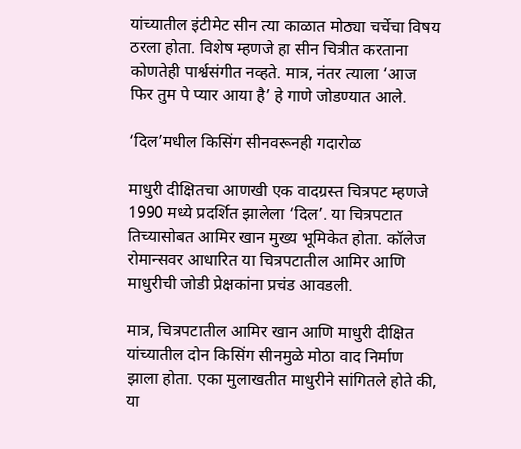यांच्यातील इंटीमेट सीन त्या काळात मोठ्या चर्चेचा विषय ठरला होता. विशेष म्हणजे हा सीन चित्रीत करताना कोणतेही पार्श्वसंगीत नव्हते. मात्र, नंतर त्याला ‘आज फिर तुम पे प्यार आया है’ हे गाणे जोडण्यात आले.

‘दिल’मधील किसिंग सीनवरूनही गदारोळ

माधुरी दीक्षितचा आणखी एक वादग्रस्त चित्रपट म्हणजे 1990 मध्ये प्रदर्शित झालेला ‘दिल’. या चित्रपटात तिच्यासोबत आमिर खान मुख्य भूमिकेत होता. कॉलेज रोमान्सवर आधारित या चित्रपटातील आमिर आणि माधुरीची जोडी प्रेक्षकांना प्रचंड आवडली.

मात्र, चित्रपटातील आमिर खान आणि माधुरी दीक्षित यांच्यातील दोन किसिंग सीनमुळे मोठा वाद निर्माण झाला होता. एका मुलाखतीत माधुरीने सांगितले होते की, या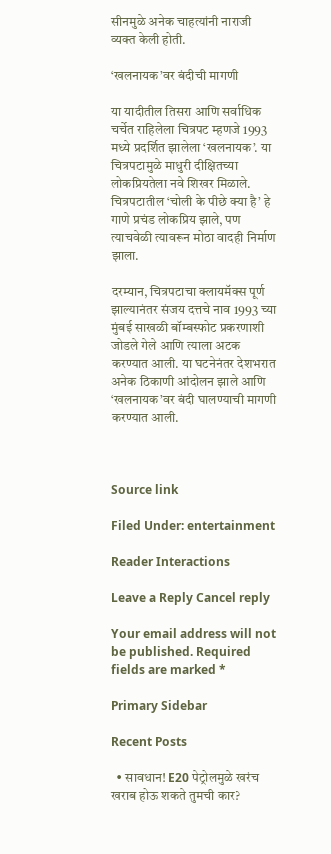सीनमुळे अनेक चाहत्यांनी नाराजी व्यक्त केली होती.

‘खलनायक’वर बंदीची मागणी

या यादीतील तिसरा आणि सर्वाधिक चर्चेत राहिलेला चित्रपट म्हणजे 1993 मध्ये प्रदर्शित झालेला ‘खलनायक’. या चित्रपटामुळे माधुरी दीक्षितच्या लोकप्रियतेला नवे शिखर मिळाले. चित्रपटातील ‘चोली के पीछे क्या है’ हे गाणे प्रचंड लोकप्रिय झाले, पण त्याचवेळी त्यावरून मोठा वादही निर्माण झाला.

दरम्यान, चित्रपटाचा क्लायमॅक्स पूर्ण झाल्यानंतर संजय दत्तचे नाव 1993 च्या मुंबई साखळी बॉम्बस्फोट प्रकरणाशी जोडले गेले आणि त्याला अटक करण्यात आली. या घटनेनंतर देशभरात अनेक ठिकाणी आंदोलन झाले आणि ‘खलनायक’वर बंदी घालण्याची मागणी करण्यात आली.



Source link

Filed Under: entertainment

Reader Interactions

Leave a Reply Cancel reply

Your email address will not be published. Required fields are marked *

Primary Sidebar

Recent Posts

  • सावधान! E20 पेट्रोलमुळे खरंच खराब होऊ शकते तुमची कार?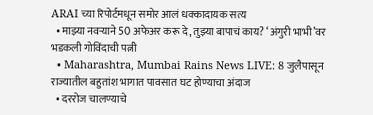ARAI च्या रिपोर्टमधून समोर आलं धक्कादायक सत्य
  • माझ्या नवऱ्याने 50 अफेअर करू दे, तुझ्या बापाचं काय? ‘अंगुरी भाभी’वर भडकली गोविंदाची पत्नी
  • Maharashtra, Mumbai Rains News LIVE: 8 जुलैपासून राज्यातील बहुतांश भागात पावसात घट होण्याचा अंदाज
  • दररोज चालण्याचे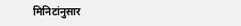मिनिटांनुसार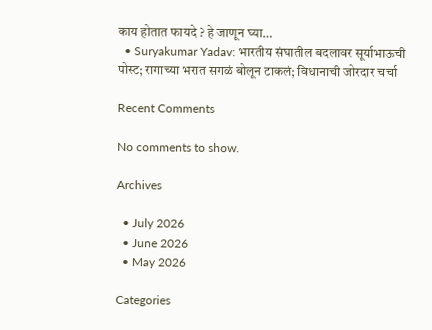काय होतात फायदे ? हे जाणून घ्या…
  • Suryakumar Yadav: भारतीय संघातील बदलावर सूर्याभाऊची पोस्ट; रागाच्या भरात सगळं बोलून टाकलं; विधानाची जोरदार चर्चा

Recent Comments

No comments to show.

Archives

  • July 2026
  • June 2026
  • May 2026

Categories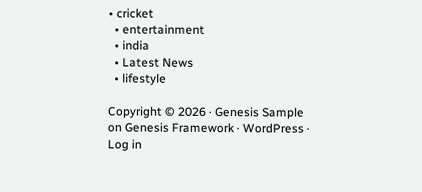• cricket
  • entertainment
  • india
  • Latest News
  • lifestyle

Copyright © 2026 · Genesis Sample on Genesis Framework · WordPress · Log in